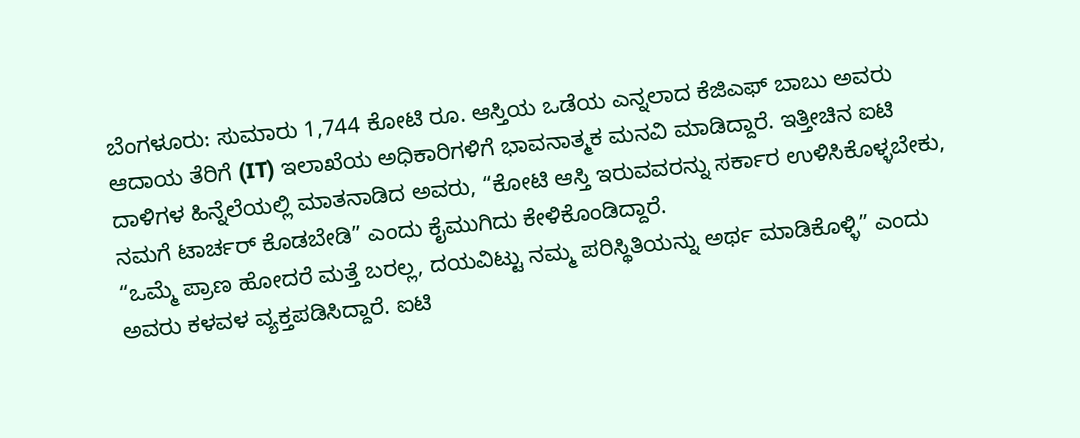ಬೆಂಗಳೂರು: ಸುಮಾರು 1,744 ಕೋಟಿ ರೂ. ಆಸ್ತಿಯ ಒಡೆಯ ಎನ್ನಲಾದ ಕೆಜಿಎಫ್ ಬಾಬು ಅವರು ಆದಾಯ ತೆರಿಗೆ (IT) ಇಲಾಖೆಯ ಅಧಿಕಾರಿಗಳಿಗೆ ಭಾವನಾತ್ಮಕ ಮನವಿ ಮಾಡಿದ್ದಾರೆ. ಇತ್ತೀಚಿನ ಐಟಿ ದಾಳಿಗಳ ಹಿನ್ನೆಲೆಯಲ್ಲಿ ಮಾತನಾಡಿದ ಅವರು, “ಕೋಟಿ ಆಸ್ತಿ ಇರುವವರನ್ನು ಸರ್ಕಾರ ಉಳಿಸಿಕೊಳ್ಳಬೇಕು, ನಮಗೆ ಟಾರ್ಚರ್ ಕೊಡಬೇಡಿ” ಎಂದು ಕೈಮುಗಿದು ಕೇಳಿಕೊಂಡಿದ್ದಾರೆ.
“ಒಮ್ಮೆ ಪ್ರಾಣ ಹೋದರೆ ಮತ್ತೆ ಬರಲ್ಲ, ದಯವಿಟ್ಟು ನಮ್ಮ ಪರಿಸ್ಥಿತಿಯನ್ನು ಅರ್ಥ ಮಾಡಿಕೊಳ್ಳಿ” ಎಂದು ಅವರು ಕಳವಳ ವ್ಯಕ್ತಪಡಿಸಿದ್ದಾರೆ. ಐಟಿ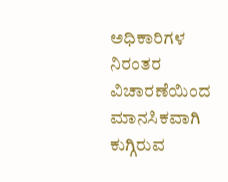ಅಧಿಕಾರಿಗಳ ನಿರಂತರ ವಿಚಾರಣೆಯಿಂದ ಮಾನಸಿಕವಾಗಿ ಕುಗ್ಗಿರುವ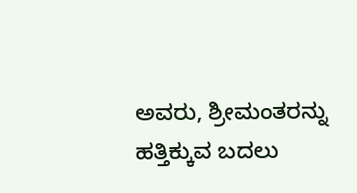ಅವರು, ಶ್ರೀಮಂತರನ್ನು ಹತ್ತಿಕ್ಕುವ ಬದಲು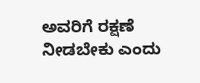ಅವರಿಗೆ ರಕ್ಷಣೆ ನೀಡಬೇಕು ಎಂದು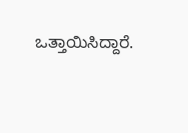ಒತ್ತಾಯಿಸಿದ್ದಾರೆ.